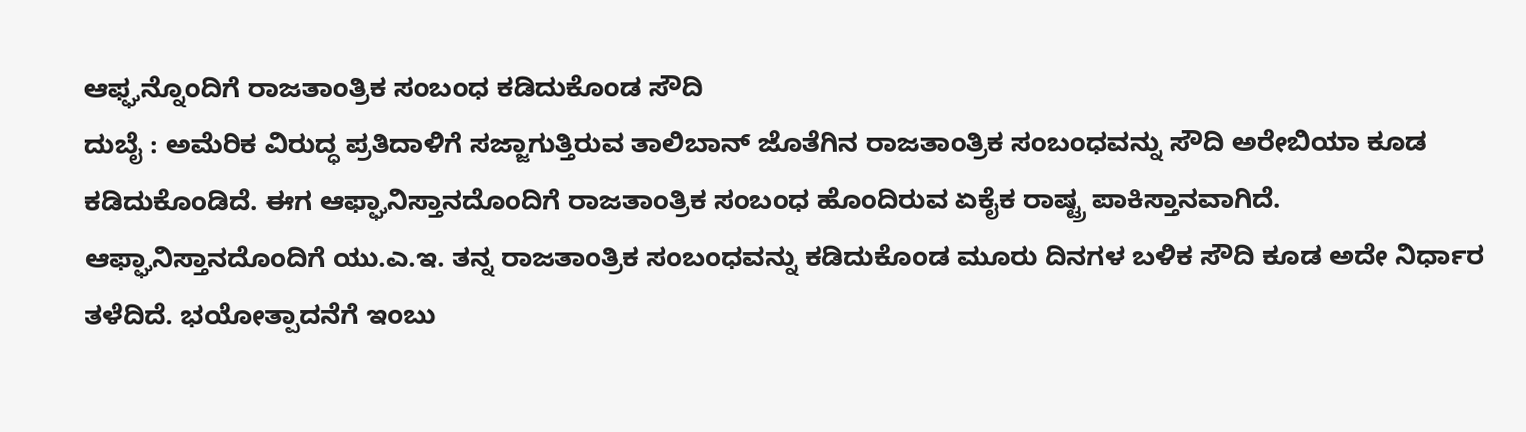ಆಫ್ಘನ್ನೊಂದಿಗೆ ರಾಜತಾಂತ್ರಿಕ ಸಂಬಂಧ ಕಡಿದುಕೊಂಡ ಸೌದಿ
ದುಬೈ : ಅಮೆರಿಕ ವಿರುದ್ಧ ಪ್ರತಿದಾಳಿಗೆ ಸಜ್ಜಾಗುತ್ತಿರುವ ತಾಲಿಬಾನ್ ಜೊತೆಗಿನ ರಾಜತಾಂತ್ರಿಕ ಸಂಬಂಧವನ್ನು ಸೌದಿ ಅರೇಬಿಯಾ ಕೂಡ ಕಡಿದುಕೊಂಡಿದೆ. ಈಗ ಆಫ್ಘಾನಿಸ್ತಾನದೊಂದಿಗೆ ರಾಜತಾಂತ್ರಿಕ ಸಂಬಂಧ ಹೊಂದಿರುವ ಏಕೈಕ ರಾಷ್ಟ್ರ ಪಾಕಿಸ್ತಾನವಾಗಿದೆ.
ಆಫ್ಘಾನಿಸ್ತಾನದೊಂದಿಗೆ ಯು.ಎ.ಇ. ತನ್ನ ರಾಜತಾಂತ್ರಿಕ ಸಂಬಂಧವನ್ನು ಕಡಿದುಕೊಂಡ ಮೂರು ದಿನಗಳ ಬಳಿಕ ಸೌದಿ ಕೂಡ ಅದೇ ನಿರ್ಧಾರ ತಳೆದಿದೆ. ಭಯೋತ್ಪಾದನೆಗೆ ಇಂಬು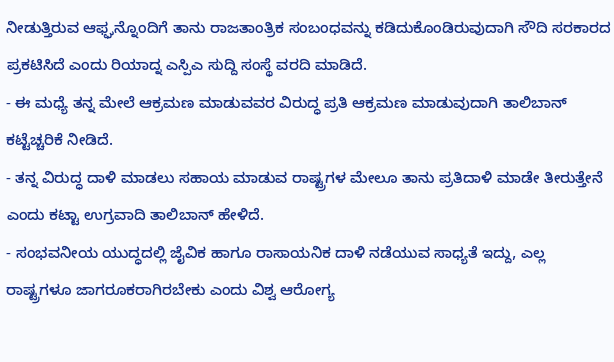ನೀಡುತ್ತಿರುವ ಆಫ್ಘನ್ನೊಂದಿಗೆ ತಾನು ರಾಜತಾಂತ್ರಿಕ ಸಂಬಂಧವನ್ನು ಕಡಿದುಕೊಂಡಿರುವುದಾಗಿ ಸೌದಿ ಸರಕಾರದ ಪ್ರಕಟಿಸಿದೆ ಎಂದು ರಿಯಾದ್ನ ಎಸ್ಪಿಎ ಸುದ್ದಿ ಸಂಸ್ಥೆ ವರದಿ ಮಾಡಿದೆ.
- ಈ ಮಧ್ಯೆ ತನ್ನ ಮೇಲೆ ಆಕ್ರಮಣ ಮಾಡುವವರ ವಿರುದ್ಧ ಪ್ರತಿ ಆಕ್ರಮಣ ಮಾಡುವುದಾಗಿ ತಾಲಿಬಾನ್ ಕಟ್ಟೆಚ್ಚರಿಕೆ ನೀಡಿದೆ.
- ತನ್ನ ವಿರುದ್ಧ ದಾಳಿ ಮಾಡಲು ಸಹಾಯ ಮಾಡುವ ರಾಷ್ಟ್ರಗಳ ಮೇಲೂ ತಾನು ಪ್ರತಿದಾಳಿ ಮಾಡೇ ತೀರುತ್ತೇನೆ ಎಂದು ಕಟ್ಟಾ ಉಗ್ರವಾದಿ ತಾಲಿಬಾನ್ ಹೇಳಿದೆ.
- ಸಂಭವನೀಯ ಯುದ್ಧದಲ್ಲಿ ಜೈವಿಕ ಹಾಗೂ ರಾಸಾಯನಿಕ ದಾಳಿ ನಡೆಯುವ ಸಾಧ್ಯತೆ ಇದ್ದು, ಎಲ್ಲ ರಾಷ್ಟ್ರಗಳೂ ಜಾಗರೂಕರಾಗಿರಬೇಕು ಎಂದು ವಿಶ್ವ ಆರೋಗ್ಯ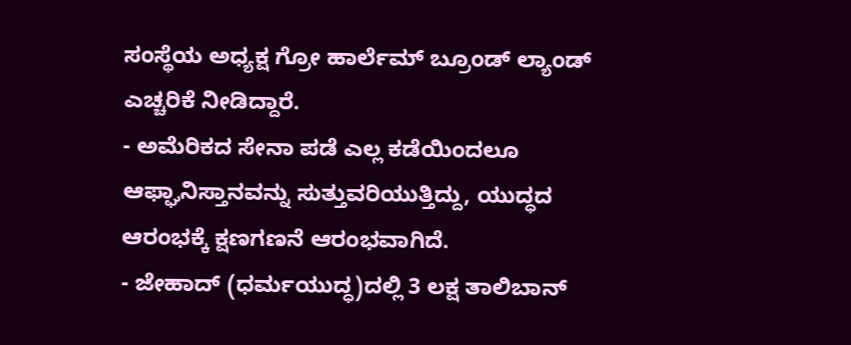ಸಂಸ್ಥೆಯ ಅಧ್ಯಕ್ಷ ಗ್ರೋ ಹಾರ್ಲೆಮ್ ಬ್ರೂಂಡ್ ಲ್ಯಾಂಡ್ ಎಚ್ಚರಿಕೆ ನೀಡಿದ್ದಾರೆ.
- ಅಮೆರಿಕದ ಸೇನಾ ಪಡೆ ಎಲ್ಲ ಕಡೆಯಿಂದಲೂ ಆಫ್ಘಾನಿಸ್ತಾನವನ್ನು ಸುತ್ತುವರಿಯುತ್ತಿದ್ದು, ಯುದ್ಧದ ಆರಂಭಕ್ಕೆ ಕ್ಷಣಗಣನೆ ಆರಂಭವಾಗಿದೆ.
- ಜೇಹಾದ್ (ಧರ್ಮಯುದ್ಧ)ದಲ್ಲಿ 3 ಲಕ್ಷ ತಾಲಿಬಾನ್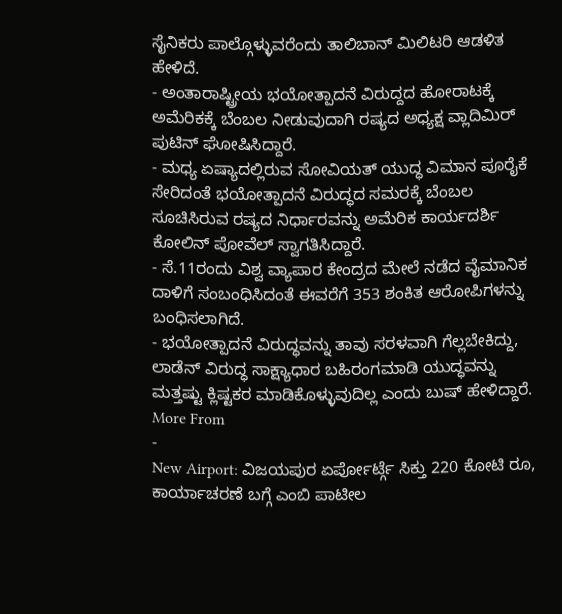ಸೈನಿಕರು ಪಾಲ್ಗೊಳ್ಳುವರೆಂದು ತಾಲಿಬಾನ್ ಮಿಲಿಟರಿ ಆಡಳಿತ ಹೇಳಿದೆ.
- ಅಂತಾರಾಷ್ಟ್ರೀಯ ಭಯೋತ್ಪಾದನೆ ವಿರುದ್ದದ ಹೋರಾಟಕ್ಕೆ ಅಮೆರಿಕಕ್ಕೆ ಬೆಂಬಲ ನೀಡುವುದಾಗಿ ರಷ್ಯದ ಅಧ್ಯಕ್ಷ ವ್ಲಾದಿಮಿರ್ ಪುಟಿನ್ ಘೋಷಿಸಿದ್ದಾರೆ.
- ಮಧ್ಯ ಏಷ್ಯಾದಲ್ಲಿರುವ ಸೋವಿಯತ್ ಯುದ್ಧ ವಿಮಾನ ಪೂರೈಕೆ ಸೇರಿದಂತೆ ಭಯೋತ್ಪಾದನೆ ವಿರುದ್ಧದ ಸಮರಕ್ಕೆ ಬೆಂಬಲ ಸೂಚಿಸಿರುವ ರಷ್ಯದ ನಿರ್ಧಾರವನ್ನು ಅಮೆರಿಕ ಕಾರ್ಯದರ್ಶಿ ಕೋಲಿನ್ ಪೋವೆಲ್ ಸ್ವಾಗತಿಸಿದ್ದಾರೆ.
- ಸೆ.11ರಂದು ವಿಶ್ವ ವ್ಯಾಪಾರ ಕೇಂದ್ರದ ಮೇಲೆ ನಡೆದ ವೈಮಾನಿಕ ದಾಳಿಗೆ ಸಂಬಂಧಿಸಿದಂತೆ ಈವರೆಗೆ 353 ಶಂಕಿತ ಆರೋಪಿಗಳನ್ನು ಬಂಧಿಸಲಾಗಿದೆ.
- ಭಯೋತ್ಪಾದನೆ ವಿರುದ್ಧವನ್ನು ತಾವು ಸರಳವಾಗಿ ಗೆಲ್ಲಬೇಕಿದ್ದು, ಲಾಡೆನ್ ವಿರುದ್ಧ ಸಾಕ್ಷ್ಯಾಧಾರ ಬಹಿರಂಗಮಾಡಿ ಯುದ್ಧವನ್ನು ಮತ್ತಷ್ಟು ಕ್ಲಿಷ್ಟಕರ ಮಾಡಿಕೊಳ್ಳುವುದಿಲ್ಲ ಎಂದು ಬುಷ್ ಹೇಳಿದ್ದಾರೆ.
More From
-
New Airport: ವಿಜಯಪುರ ಏರ್ಪೋರ್ಟ್ಗೆ ಸಿಕ್ತು 220 ಕೋಟಿ ರೂ, ಕಾರ್ಯಾಚರಣೆ ಬಗ್ಗೆ ಎಂಬಿ ಪಾಟೀಲ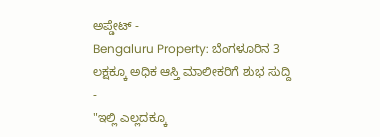ಅಪ್ಡೇಟ್ -
Bengaluru Property: ಬೆಂಗಳೂರಿನ 3 ಲಕ್ಷಕ್ಕೂ ಅಧಿಕ ಆಸ್ತಿ ಮಾಲೀಕರಿಗೆ ಶುಭ ಸುದ್ದಿ -
"ಇಲ್ಲಿ ಎಲ್ಲದಕ್ಕೂ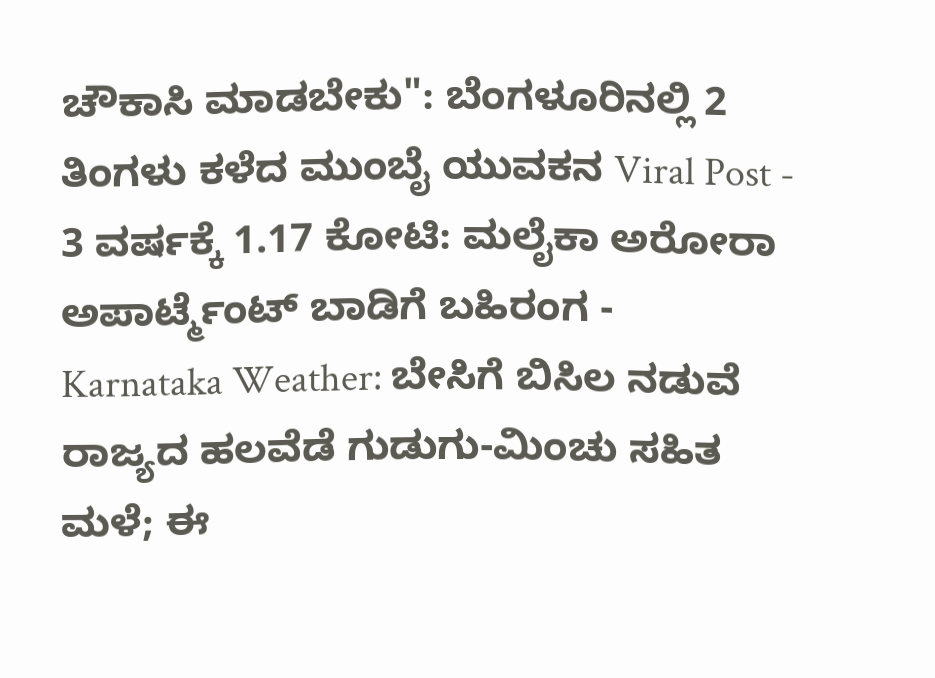ಚೌಕಾಸಿ ಮಾಡಬೇಕು": ಬೆಂಗಳೂರಿನಲ್ಲಿ 2 ತಿಂಗಳು ಕಳೆದ ಮುಂಬೈ ಯುವಕನ Viral Post -
3 ವರ್ಷಕ್ಕೆ 1.17 ಕೋಟಿ: ಮಲೈಕಾ ಅರೋರಾ ಅಪಾರ್ಟ್ಮೆಂಟ್ ಬಾಡಿಗೆ ಬಹಿರಂಗ -
Karnataka Weather: ಬೇಸಿಗೆ ಬಿಸಿಲ ನಡುವೆ ರಾಜ್ಯದ ಹಲವೆಡೆ ಗುಡುಗು-ಮಿಂಚು ಸಹಿತ ಮಳೆ; ಈ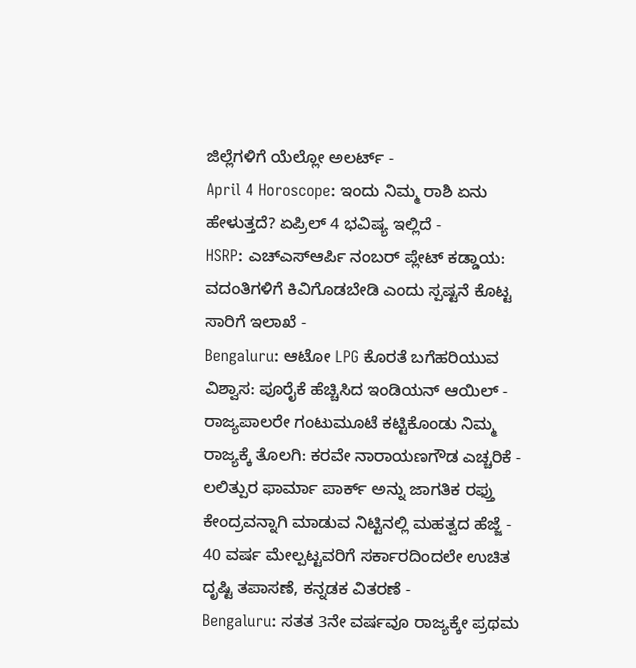ಜಿಲ್ಲೆಗಳಿಗೆ ಯೆಲ್ಲೋ ಅಲರ್ಟ್ -
April 4 Horoscope: ಇಂದು ನಿಮ್ಮ ರಾಶಿ ಏನು ಹೇಳುತ್ತದೆ? ಏಪ್ರಿಲ್ 4 ಭವಿಷ್ಯ ಇಲ್ಲಿದೆ -
HSRP: ಎಚ್ಎಸ್ಆರ್ಪಿ ನಂಬರ್ ಪ್ಲೇಟ್ ಕಡ್ಡಾಯ: ವದಂತಿಗಳಿಗೆ ಕಿವಿಗೊಡಬೇಡಿ ಎಂದು ಸ್ಪಷ್ಟನೆ ಕೊಟ್ಟ ಸಾರಿಗೆ ಇಲಾಖೆ -
Bengaluru: ಆಟೋ LPG ಕೊರತೆ ಬಗೆಹರಿಯುವ ವಿಶ್ವಾಸ: ಪೂರೈಕೆ ಹೆಚ್ಚಿಸಿದ ಇಂಡಿಯನ್ ಆಯಿಲ್ -
ರಾಜ್ಯಪಾಲರೇ ಗಂಟುಮೂಟೆ ಕಟ್ಟಿಕೊಂಡು ನಿಮ್ಮ ರಾಜ್ಯಕ್ಕೆ ತೊಲಗಿ: ಕರವೇ ನಾರಾಯಣಗೌಡ ಎಚ್ಚರಿಕೆ -
ಲಲಿತ್ಪುರ ಫಾರ್ಮಾ ಪಾರ್ಕ್ ಅನ್ನು ಜಾಗತಿಕ ರಫ್ತು ಕೇಂದ್ರವನ್ನಾಗಿ ಮಾಡುವ ನಿಟ್ಟಿನಲ್ಲಿ ಮಹತ್ವದ ಹೆಜ್ಜೆ -
40 ವರ್ಷ ಮೇಲ್ಪಟ್ಟವರಿಗೆ ಸರ್ಕಾರದಿಂದಲೇ ಉಚಿತ ದೃಷ್ಟಿ ತಪಾಸಣೆ, ಕನ್ನಡಕ ವಿತರಣೆ -
Bengaluru: ಸತತ 3ನೇ ವರ್ಷವೂ ರಾಜ್ಯಕ್ಕೇ ಪ್ರಥಮ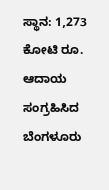ಸ್ಥಾನ: 1,273 ಕೋಟಿ ರೂ. ಆದಾಯ ಸಂಗ್ರಹಿಸಿದ ಬೆಂಗಳೂರು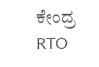ಕೇಂದ್ರ RTO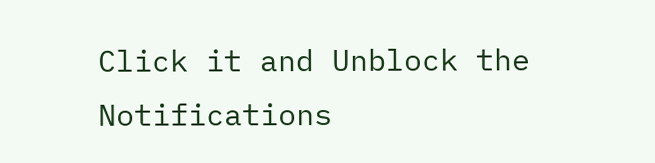Click it and Unblock the Notifications